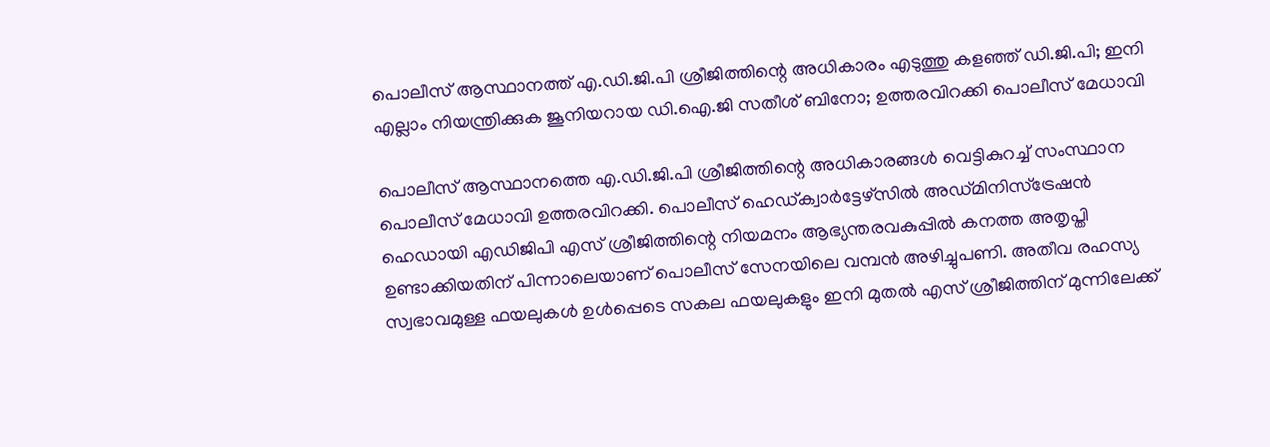പൊലീസ് ആസ്ഥാനത്ത് എ.ഡി.ജി.പി ശ്രീജിത്തിന്റെ അധികാരം എടുത്തു കളഞ്ഞ് ഡി.ജി.പി; ഇനി എല്ലാം നിയന്ത്രിക്കുക ജൂനിയറായ ഡി.ഐ.ജി സതീശ് ബിനോ; ഉത്തരവിറക്കി പൊലീസ് മേധാവി

പൊലീസ് ആസ്ഥാനത്തെ എ.ഡി.ജി.പി ശ്രീജിത്തിന്റെ അധികാരങ്ങള്‍ വെട്ടികുറച്ച് സംസ്ഥാന പൊലീസ് മേധാവി ഉത്തരവിറക്കി. പൊലീസ് ഹെഡ്ക്വാര്‍ട്ടേഴ്‌സില്‍ അഡ്മിനിസ്‌ട്രേഷന്‍ ഹെഡായി എഡിജിപി എസ് ശ്രീജിത്തിന്റെ നിയമനം ആഭ്യന്തരവകുപ്പില്‍ കനത്ത അതൃപ്തി ഉണ്ടാക്കിയതിന് പിന്നാലെയാണ് പൊലീസ് സേനയിലെ വമ്പന്‍ അഴിച്ചുപണി. അതീവ രഹസ്യ സ്വഭാവമുള്ള ഫയലുകള്‍ ഉള്‍പ്പെടെ സകല ഫയലുകളും ഇനി മുതല്‍ എസ് ശ്രീജിത്തിന് മുന്നിലേക്ക്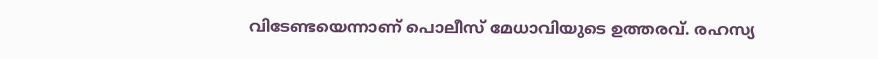വിടേണ്ടയെന്നാണ് പൊലീസ് മേധാവിയുടെ ഉത്തരവ്. രഹസ്യ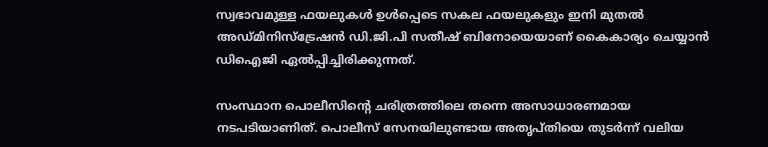സ്വഭാവമുള്ള ഫയലുകള്‍ ഉള്‍പ്പെടെ സകല ഫയലുകളും ഇനി മുതല്‍ അഡ്മിനിസ്‌ട്രേഷന്‍ ഡി.ജി.പി സതീഷ് ബിനോയെയാണ് കൈകാര്യം ചെയ്യാന്‍ ഡിഐജി ഏല്‍പ്പിച്ചിരിക്കുന്നത്.

സംസ്ഥാന പൊലീസിന്റെ ചരിത്രത്തിലെ തന്നെ അസാധാരണമായ നടപടിയാണിത്. പൊലീസ് സേനയിലുണ്ടായ അതൃപ്തിയെ തുടര്‍ന്ന് വലിയ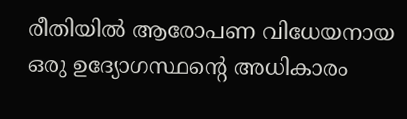രീതിയില്‍ ആരോപണ വിധേയനായ ഒരു ഉദ്യോഗസ്ഥന്റെ അധികാരം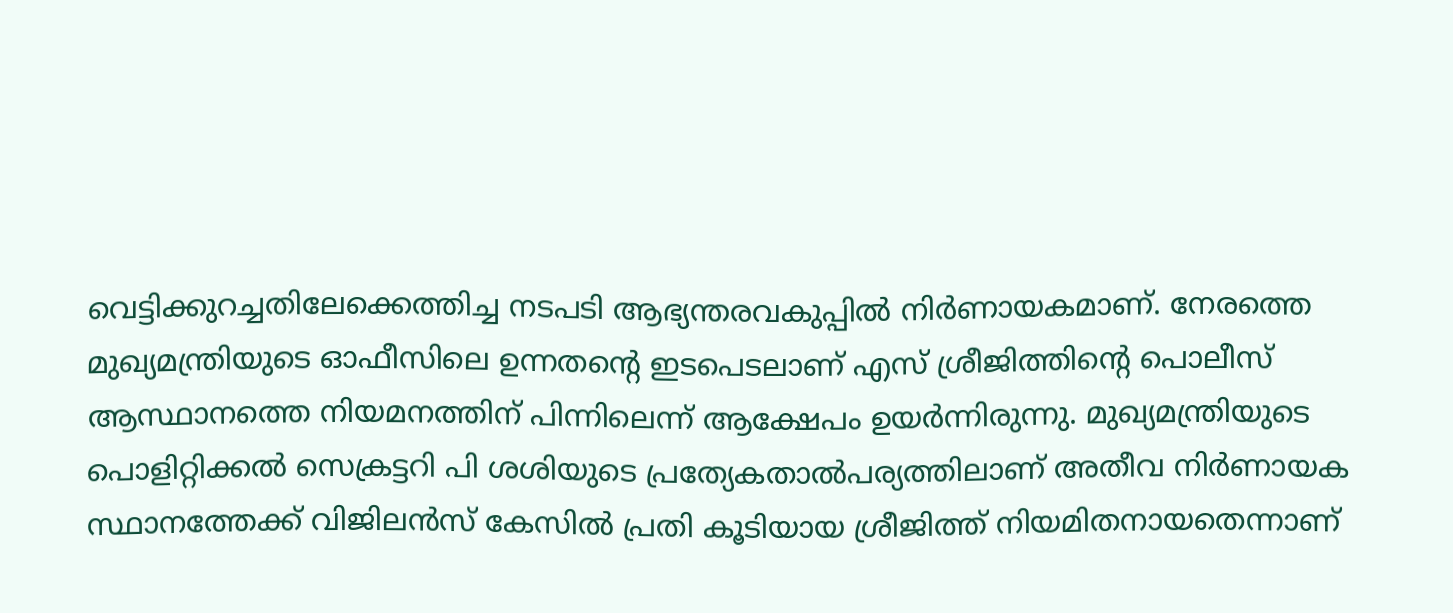വെട്ടിക്കുറച്ചതിലേക്കെത്തിച്ച നടപടി ആഭ്യന്തരവകുപ്പില്‍ നിര്‍ണായകമാണ്. നേരത്തെ മുഖ്യമന്ത്രിയുടെ ഓഫീസിലെ ഉന്നതന്റെ ഇടപെടലാണ് എസ് ശ്രീജിത്തിന്റെ പൊലീസ് ആസ്ഥാനത്തെ നിയമനത്തിന് പിന്നിലെന്ന് ആക്ഷേപം ഉയര്‍ന്നിരുന്നു. മുഖ്യമന്ത്രിയുടെ പൊളിറ്റിക്കല്‍ സെക്രട്ടറി പി ശശിയുടെ പ്രത്യേകതാല്‍പര്യത്തിലാണ് അതീവ നിര്‍ണായക സ്ഥാനത്തേക്ക് വിജിലന്‍സ് കേസില്‍ പ്രതി കൂടിയായ ശ്രീജിത്ത് നിയമിതനായതെന്നാണ്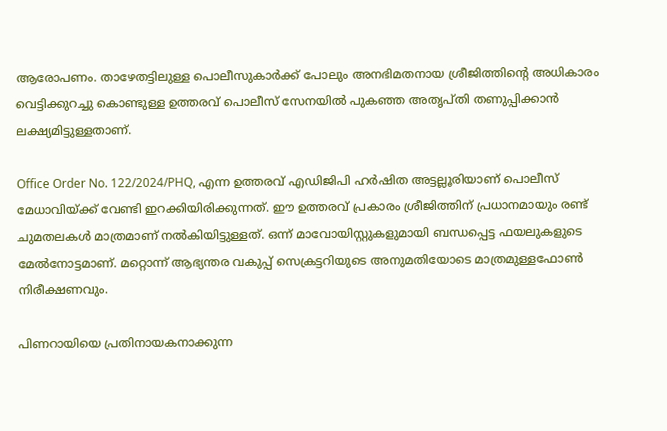ആരോപണം. താഴേതട്ടിലുള്ള പൊലീസുകാര്‍ക്ക് പോലും അനഭിമതനായ ശ്രീജിത്തിന്റെ അധികാരം വെട്ടിക്കുറച്ചു കൊണ്ടുള്ള ഉത്തരവ് പൊലീസ് സേനയില്‍ പുകഞ്ഞ അതൃപ്തി തണുപ്പിക്കാന്‍ ലക്ഷ്യമിട്ടുള്ളതാണ്.

Office Order No. 122/2024/PHQ, എന്ന ഉത്തരവ് എഡിജിപി ഹര്‍ഷിത അട്ടല്ലൂരിയാണ് പൊലീസ് മേധാവിയ്ക്ക് വേണ്ടി ഇറക്കിയിരിക്കുന്നത്. ഈ ഉത്തരവ് പ്രകാരം ശ്രീജിത്തിന് പ്രധാനമായും രണ്ട് ചുമതലകള്‍ മാത്രമാണ് നല്‍കിയിട്ടുള്ളത്. ഒന്ന് മാവോയിസ്റ്റുകളുമായി ബന്ധപ്പെട്ട ഫയലുകളുടെ മേല്‍നോട്ടമാണ്. മറ്റൊന്ന് ആഭ്യന്തര വകുപ്പ് സെക്രട്ടറിയുടെ അനുമതിയോടെ മാത്രമുള്ളഫോണ്‍ നിരീക്ഷണവും.

പിണറായിയെ പ്രതിനായകനാക്കുന്ന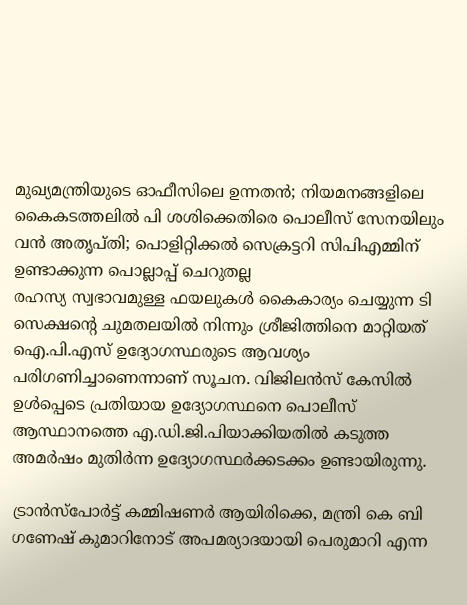മുഖ്യമന്ത്രിയുടെ ഓഫീസിലെ ഉന്നതൻ; നിയമനങ്ങളിലെ കൈകടത്തലിൽ പി ശശിക്കെതിരെ പൊലീസ് സേനയിലും വൻ അതൃപ്തി; പൊളിറ്റിക്കൽ സെക്രട്ടറി സിപിഎമ്മിന് ഉണ്ടാക്കുന്ന പൊല്ലാപ്പ് ചെറുതല്ല
രഹസ്യ സ്വഭാവമുള്ള ഫയലുകള്‍ കൈകാര്യം ചെയ്യുന്ന ടി സെക്ഷന്റെ ചുമതലയില്‍ നിന്നും ശ്രീജിത്തിനെ മാറ്റിയത് ഐ.പി.എസ് ഉദ്യോഗസ്ഥരുടെ ആവശ്യം പരിഗണിച്ചാണെന്നാണ് സൂചന. വിജിലന്‍സ് കേസില്‍ ഉള്‍പ്പെടെ പ്രതിയായ ഉദ്യോഗസ്ഥനെ പൊലീസ് ആസ്ഥാനത്തെ എ.ഡി.ജി.പിയാക്കിയതില്‍ കടുത്ത അമര്‍ഷം മുതിര്‍ന്ന ഉദ്യോഗസ്ഥര്‍ക്കടക്കം ഉണ്ടായിരുന്നു.

ട്രാന്‍സ്‌പോര്‍ട്ട് കമ്മിഷണര്‍ ആയിരിക്കെ, മന്ത്രി കെ ബി ഗണേഷ് കുമാറിനോട് അപമര്യാദയായി പെരുമാറി എന്ന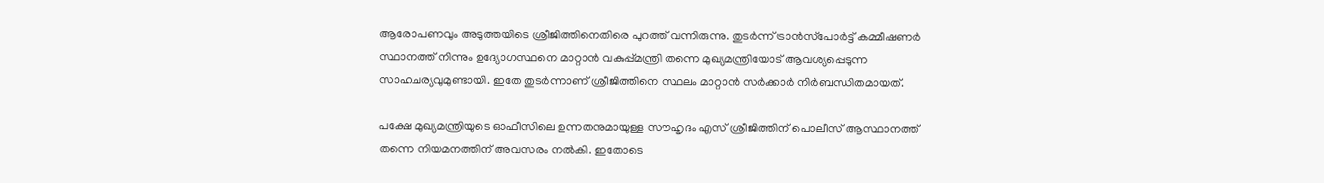ആരോപണവും അടുത്തയിടെ ശ്രീജിത്തിനെതിരെ പുറത്ത് വന്നിരുന്നു. തുടര്‍ന്ന് ട്രാന്‍സ്‌പോര്‍ട്ട് കമ്മീഷണര്‍ സ്ഥാനത്ത് നിന്നും ഉദ്യോഗസ്ഥനെ മാറ്റാന്‍ വകുപ്പ്മന്ത്രി തന്നെ മുഖ്യമന്ത്രിയോട് ആവശ്യപ്പെടുന്ന സാഹചര്യവുമുണ്ടായി. ഇതേ തുടര്‍ന്നാണ് ശ്രീജിത്തിനെ സ്ഥലം മാറ്റാന്‍ സര്‍ക്കാര്‍ നിര്‍ബന്ധിതമായത്.

പക്ഷേ മുഖ്യമന്ത്രിയുടെ ഓഫീസിലെ ഉന്നതനുമായുള്ള സൗഹൃദം എസ് ശ്രീജിത്തിന് പൊലീസ് ആസ്ഥാനത്ത് തന്നെ നിയമനത്തിന് അവസരം നല്‍കി. ഇതോടെ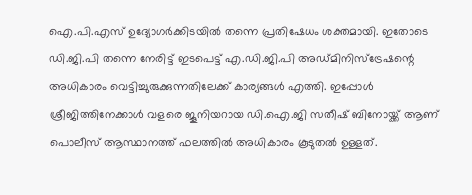ഐ.പി.എസ് ഉദ്യോഗര്‍ക്കിടയില്‍ തന്നെ പ്രതിഷേധം ശക്തമായി. ഇതോടെ ഡി.ജി.പി തന്നെ നേരിട്ട് ഇടപെട്ട് എ.ഡി.ജി.പി അഡ്മിനിസ്‌ട്രേഷന്റെ അധികാരം വെട്ടിച്ചുരുക്കുന്നതിലേക്ക് കാര്യങ്ങള്‍ എത്തി. ഇപ്പോള്‍ ശ്രീജിത്തിനേക്കാള്‍ വളരെ ജൂനിയറായ ഡി.ഐ.ജി സതീഷ് ബിനോയ്ക്ക് ആണ് പൊലീസ് ആസ്ഥാനത്ത് ഫലത്തില്‍ അധികാരം കൂടുതല്‍ ഉള്ളത്.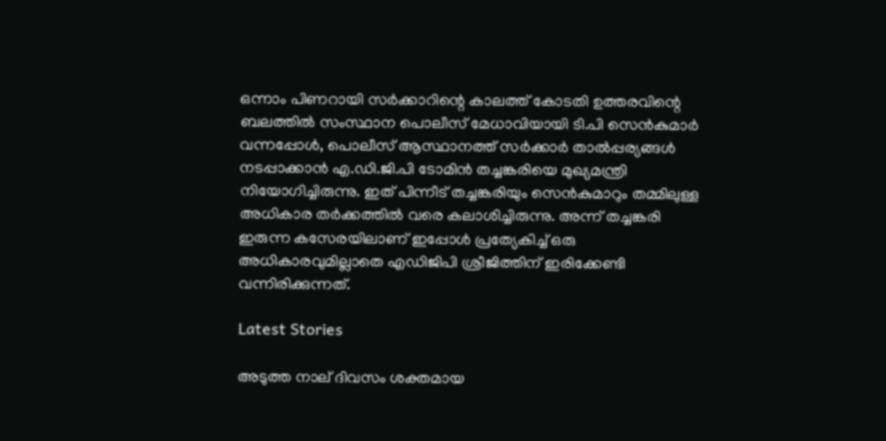ഒന്നാം പിണറായി സര്‍ക്കാറിന്റെ കാലത്ത് കോടതി ഉത്തരവിന്റെ ബലത്തില്‍ സംസ്ഥാന പൊലീസ് മേധാവിയായി ടി.പി സെന്‍കുമാര്‍ വന്നപ്പോള്‍, പൊലീസ് ആസ്ഥാനത്ത് സര്‍ക്കാര്‍ താല്‍പ്പര്യങ്ങള്‍ നടപ്പാക്കാന്‍ എ.ഡി.ജി.പി ടോമിന്‍ തച്ചങ്കരിയെ മുഖ്യമന്ത്രി നിയോഗിച്ചിരുന്നു. ഇത് പിന്നീട് തച്ചങ്കരിയും സെന്‍കുമാറും തമ്മിലുള്ള അധികാര തര്‍ക്കത്തില്‍ വരെ കലാശിച്ചിരുന്നു. അന്ന് തച്ചങ്കരി ഇരുന്ന കസേരയിലാണ് ഇപ്പോള്‍ പ്രത്യേകിച്ച് ഒരു അധികാരവുമില്ലാതെ എഡിജിപി ശ്രീജിത്തിന് ഇരിക്കേണ്ടി വന്നിരിക്കുന്നത്.

Latest Stories

അടുത്ത നാല് ദിവസം ശക്തമായ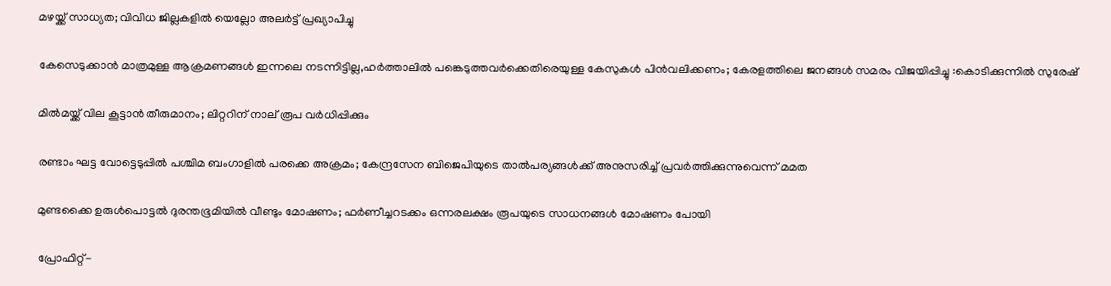മഴയ്ക്ക് സാധ്യത; വിവിധ ജില്ലകളില്‍ യെല്ലോ അലര്‍ട്ട് പ്രഖ്യാപിച്ചു

കേസെടുക്കാൻ മാത്രമുള്ള ആക്രമണങ്ങൾ ഇന്നലെ നടന്നിട്ടില്ല,ഹർത്താലിൽ പങ്കെടുത്തവർക്കെതിരെയുള്ള കേസുകൾ പിൻവലിക്കണം; കേരളത്തിലെ ജനങ്ങൾ സമരം വിജയിപ്പിച്ചു :കൊടിക്കുന്നിൽ സുരേഷ്

മില്‍മയ്ക്ക് വില കൂട്ടാന്‍ തീരുമാനം; ലിറ്ററിന് നാല് രൂപ വര്‍ധിപ്പിക്കും

രണ്ടാം ഘട്ട വോട്ടെടുപ്പില്‍ പശ്ചിമ ബംഗാളില്‍ പരക്കെ അക്രമം; കേന്ദ്രസേന ബിജെപിയുടെ താല്‍പര്യങ്ങള്‍ക്ക് അനുസരിച്ച് പ്രവര്‍ത്തിക്കുന്നുവെന്ന് മമത

മുണ്ടക്കൈ ഉരുൾപൊട്ടൽ ദുരന്തഭൂമിയിൽ വീണ്ടും മോഷണം; ഫർണീച്ചറടക്കം ഒന്നരലക്ഷം രൂപയുടെ സാധനങ്ങൾ മോഷണം പോയി

പ്രോഫിറ്റ്-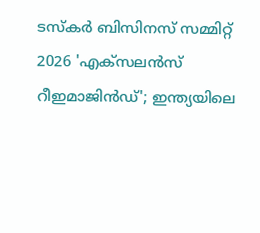ടസ്‌കര്‍ ബിസിനസ് സമ്മിറ്റ് 2026 'എക്സലന്‍സ് റീഇമാജിന്‍ഡ്'; ഇന്ത്യയിലെ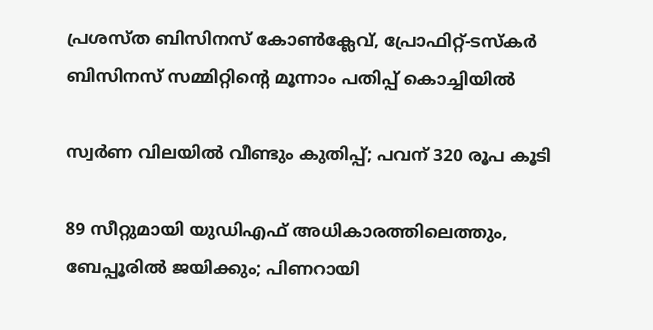പ്രശസ്ത ബിസിനസ് കോണ്‍ക്ലേവ്, പ്രോഫിറ്റ്-ടസ്‌കര്‍ ബിസിനസ് സമ്മിറ്റിന്റെ മൂന്നാം പതിപ്പ് കൊച്ചിയില്‍

സ്വര്‍ണ വിലയില്‍ വീണ്ടും കുതിപ്പ്; പവന് 320 രൂപ കൂടി

89 സീറ്റുമായി യുഡിഎഫ് അധികാരത്തിലെത്തും, ബേപ്പൂരിൽ ജയിക്കും; പിണറായി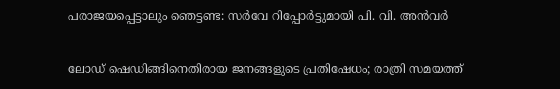പരാജയപ്പെട്ടാലും ഞെട്ടണ്ട: സർവേ റിപ്പോർട്ടുമായി പി. വി. അൻവർ

ലോഡ് ഷെഡിങ്ങിനെതിരായ ജനങ്ങളുടെ പ്രതിഷേധം; രാത്രി സമയത്ത്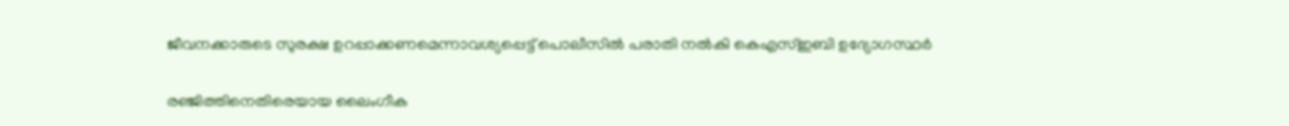ജീവനക്കാരുടെ സുരക്ഷ ഉറപ്പാക്കണമെന്നാവശ്യപ്പെട്ട് പൊലീസിൽ പരാതി നൽകി കെഎസ്ഇബി ഉദ്യോഗസ്ഥർ

രഞ്ജിത്തിനെതിരെയായ ലൈംഗീക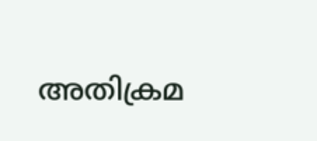അതിക്രമ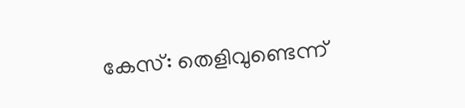കേസ്: തെളിവുണ്ടെന്ന്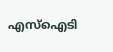എസ്‌ഐടി